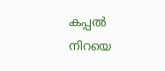കപ്പൽ നിറയെ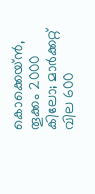കൊക്കെയ്ൻ, തൂക്കം 2000 കിലോ; മാര്‍ക്കറ്റ് വില 600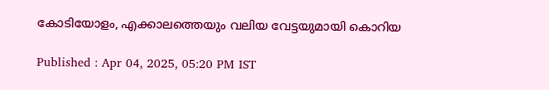കോടിയോളം, എക്കാലത്തെയും വലിയ വേട്ടയുമായി കൊറിയ

Published : Apr 04, 2025, 05:20 PM IST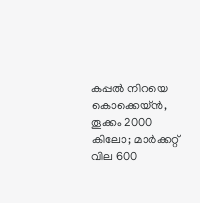കപ്പൽ നിറയെ കൊക്കെയ്ൻ, തൂക്കം 2000 കിലോ; മാര്‍ക്കറ്റ് വില 600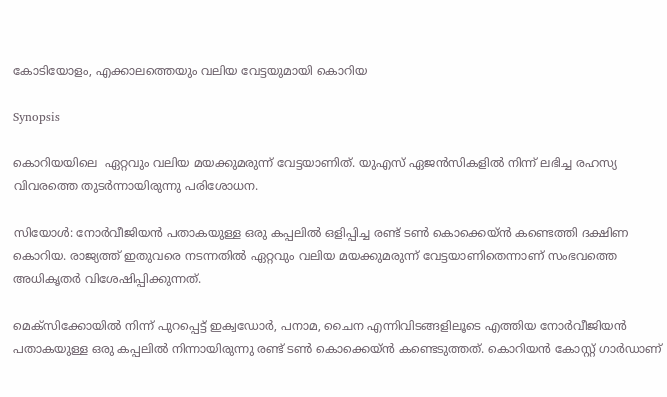കോടിയോളം, എക്കാലത്തെയും വലിയ വേട്ടയുമായി കൊറിയ

Synopsis

കൊറിയയിലെ  ഏറ്റവും വലിയ മയക്കുമരുന്ന് വേട്ടയാണിത്. യുഎസ് ഏജൻസികളിൽ നിന്ന് ലഭിച്ച രഹസ്യ വിവരത്തെ തുടർന്നായിരുന്നു പരിശോധന.

സിയോൾ: നോർവീജിയൻ പതാകയുള്ള ഒരു കപ്പലിൽ ഒളിപ്പിച്ച രണ്ട് ടൺ കൊക്കെയ്ൻ കണ്ടെത്തി ദക്ഷിണ കൊറിയ. രാജ്യത്ത് ഇതുവരെ നടന്നതിൽ ഏറ്റവും വലിയ മയക്കുമരുന്ന് വേട്ടയാണിതെന്നാണ് സംഭവത്തെ അധികൃതർ വിശേഷിപ്പിക്കുന്നത്.

മെക്സിക്കോയിൽ നിന്ന് പുറപ്പെട്ട് ഇക്വഡോർ, പനാമ, ചൈന എന്നിവിടങ്ങളിലൂടെ എത്തിയ നോർവീജിയൻ പതാകയുള്ള ഒരു കപ്പലിൽ നിന്നായിരുന്നു രണ്ട് ടൺ കൊക്കെയ്ൻ കണ്ടെടുത്തത്. കൊറിയൻ കോസ്റ്റ് ഗാർഡാണ്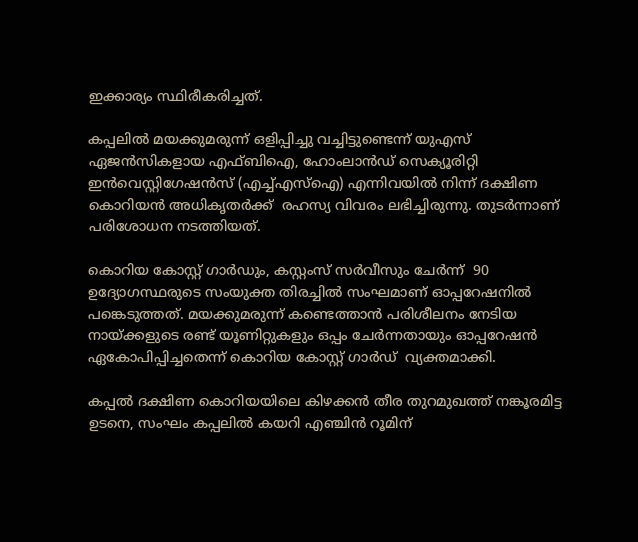ഇക്കാര്യം സ്ഥിരീകരിച്ചത്.

കപ്പലിൽ മയക്കുമരുന്ന് ഒളിപ്പിച്ചു വച്ചിട്ടുണ്ടെന്ന് യുഎസ് ഏജൻസികളായ എഫ്ബിഐ, ഹോംലാൻഡ് സെക്യൂരിറ്റി ഇൻവെസ്റ്റിഗേഷൻസ് (എച്ച്എസ്ഐ) എന്നിവയിൽ നിന്ന് ദക്ഷിണ കൊറിയൻ അധികൃതർക്ക്  രഹസ്യ വിവരം ലഭിച്ചിരുന്നു. തുടർന്നാണ് പരിശോധന നടത്തിയത്.

കൊറിയ കോസ്റ്റ് ഗാർഡും, കസ്റ്റംസ് സർവീസും ചേർന്ന്  90 ഉദ്യോഗസ്ഥരുടെ സംയുക്ത തിരച്ചിൽ സംഘമാണ് ഓപ്പറേഷനിൽ പങ്കെടുത്തത്. മയക്കുമരുന്ന് കണ്ടെത്താൻ പരിശീലനം നേടിയ നായ്ക്കളുടെ രണ്ട് യൂണിറ്റുകളും ഒപ്പം ചേര്‍ന്നതായും ഓപ്പറേഷൻ ഏകോപിപ്പിച്ചതെന്ന് കൊറിയ കോസ്റ്റ് ഗാർഡ്  വ്യക്തമാക്കി.

കപ്പൽ ദക്ഷിണ കൊറിയയിലെ കിഴക്കൻ തീര തുറമുഖത്ത് നങ്കൂരമിട്ട ഉടനെ, സംഘം കപ്പലിൽ കയറി എഞ്ചിൻ റൂമിന്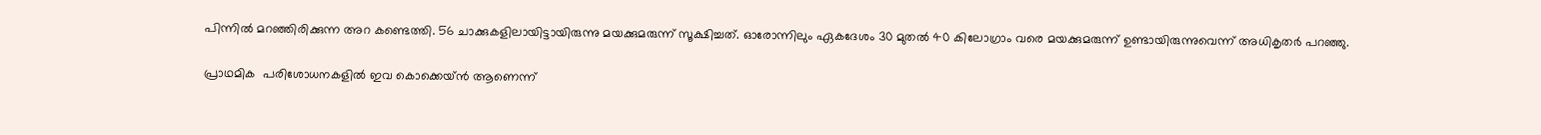പിന്നിൽ മറഞ്ഞിരിക്കുന്ന അറ കണ്ടെത്തി. 56 ചാക്കുകളിലായിട്ടായിരുന്നു മയക്കുമരുന്ന് സൂക്ഷിച്ചത്. ഓരോന്നിലും ഏകദേശം 30 മുതൽ 40 കിലോഗ്രാം വരെ മയക്കുമരുന്ന് ഉണ്ടായിരുന്നുവെന്ന് അധികൃതർ പറഞ്ഞു.

പ്രാഥമിക  പരിശോധനകളിൽ ഇവ കൊക്കെയ്ൻ ആണെന്ന്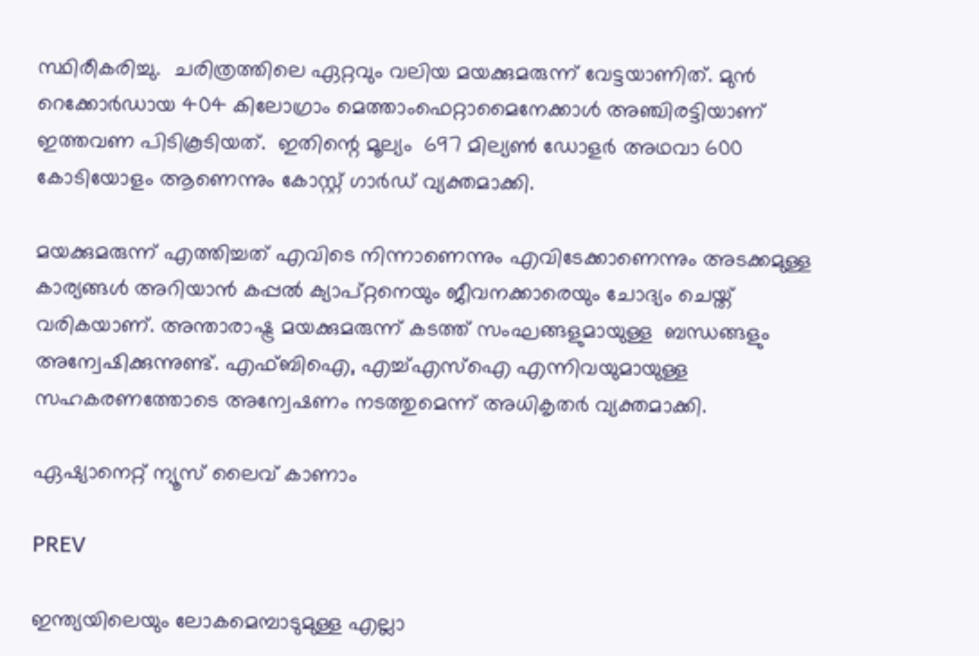സ്ഥിരീകരിച്ചു.  ചരിത്രത്തിലെ ഏറ്റവും വലിയ മയക്കുമരുന്ന് വേട്ടയാണിത്. മുൻ റെക്കോർഡായ 404 കിലോഗ്രാം മെത്താംഫെറ്റാമൈനേക്കാൾ അഞ്ചിരട്ടിയാണ് ഇത്തവണ പിടികൂടിയത്.  ഇതിന്റെ മൂല്യം  697 മില്യൺ ഡോളർ അഥവാ 600 കോടിയോളം ആണെന്നും കോസ്റ്റ് ഗാര്‍ഡ് വ്യക്തമാക്കി.

മയക്കുമരുന്ന് എത്തിച്ചത് എവിടെ നിന്നാണെന്നും എവിടേക്കാണെന്നും അടക്കമുള്ള കാര്യങ്ങൾ അറിയാൻ കപ്പൽ ക്യാപ്റ്റനെയും ജീവനക്കാരെയും ചോദ്യം ചെയ്ത് വരികയാണ്. അന്താരാഷ്ട്ര മയക്കുമരുന്ന് കടത്ത് സംഘങ്ങളുമായുള്ള  ബന്ധങ്ങളും അന്വേഷിക്കുന്നുണ്ട്. എഫ്ബിഐ, എച്ച്എസ്ഐ എന്നിവയുമായുള്ള സഹകരണത്തോടെ അന്വേഷണം നടത്തുമെന്ന് അധികൃതര്‍ വ്യക്തമാക്കി.

ഏഷ്യാനെറ്റ് ന്യൂസ് ലൈവ് കാണാം

PREV

ഇന്ത്യയിലെയും ലോകമെമ്പാടുമുള്ള എല്ലാ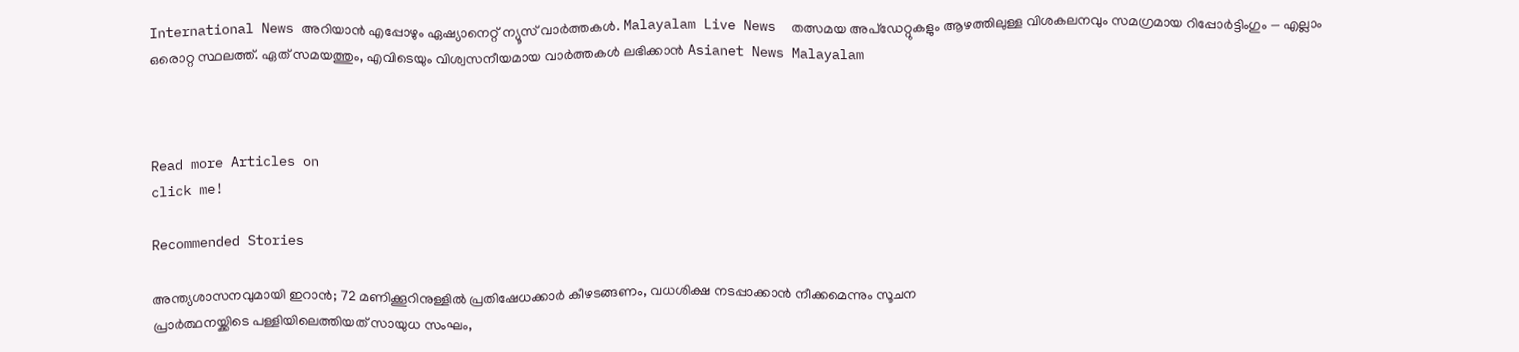International News അറിയാൻ എപ്പോഴും ഏഷ്യാനെറ്റ് ന്യൂസ് വാർത്തകൾ. Malayalam Live News  തത്സമയ അപ്‌ഡേറ്റുകളും ആഴത്തിലുള്ള വിശകലനവും സമഗ്രമായ റിപ്പോർട്ടിംഗും — എല്ലാം ഒരൊറ്റ സ്ഥലത്ത്. ഏത് സമയത്തും, എവിടെയും വിശ്വസനീയമായ വാർത്തകൾ ലഭിക്കാൻ Asianet News Malayalam



Read more Articles on
click me!

Recommended Stories

അന്ത്യശാസനവുമായി ഇറാൻ; 72 മണിക്കൂറിനുള്ളിൽ പ്രതിഷേധക്കാർ കീഴടങ്ങണം, വധശിക്ഷ നടപ്പാക്കാൻ നീക്കമെന്നും സൂചന
പ്രാർത്ഥനയ്ക്കിടെ പള്ളിയിലെത്തിയത് സായുധ സംഘം,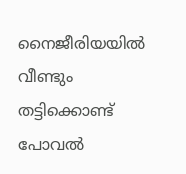നൈജീരിയയിൽ വീണ്ടും തട്ടിക്കൊണ്ട് പോവൽ